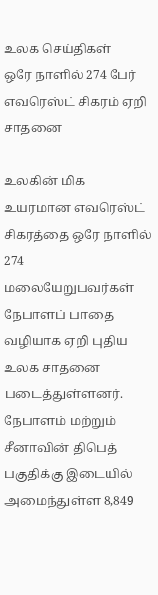உலக செய்திகள்
ஒரே நாளில் 274 பேர் எவரெஸ்ட் சிகரம் ஏறி சாதனை

உலகின் மிக உயரமான எவரெஸ்ட் சிகரத்தை ஒரே நாளில் 274 மலையேறுபவர்கள் நேபாளப் பாதை வழியாக ஏறி புதிய உலக சாதனை படைத்துள்ளனர்.
நேபாளம் மற்றும் சீனாவின் திபெத் பகுதிக்கு இடையில் அமைந்துள்ள 8,849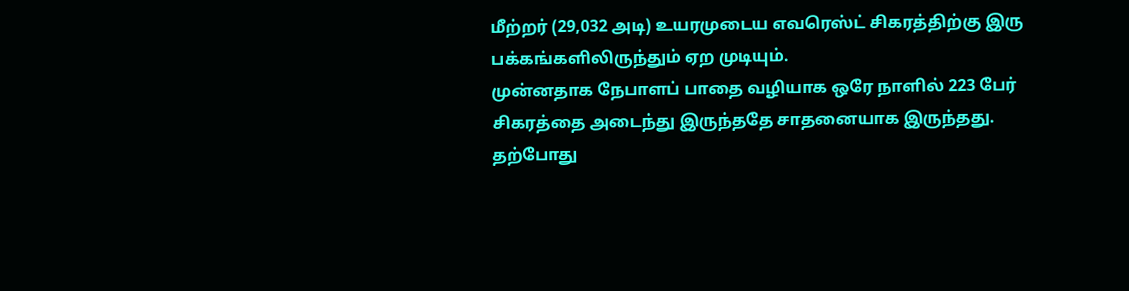மீற்றர் (29,032 அடி) உயரமுடைய எவரெஸ்ட் சிகரத்திற்கு இரு பக்கங்களிலிருந்தும் ஏற முடியும்.
முன்னதாக நேபாளப் பாதை வழியாக ஒரே நாளில் 223 பேர் சிகரத்தை அடைந்து இருந்ததே சாதனையாக இருந்தது.
தற்போது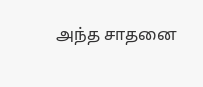அந்த சாதனை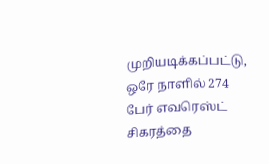முறியடிக்கப்பட்டு, ஒரே நாளில் 274 பேர் எவரெஸ்ட் சிகரத்தை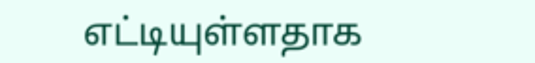எட்டியுள்ளதாக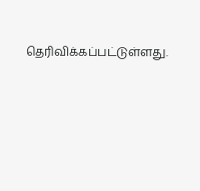தெரிவிக்கப்பட்டுள்ளது.